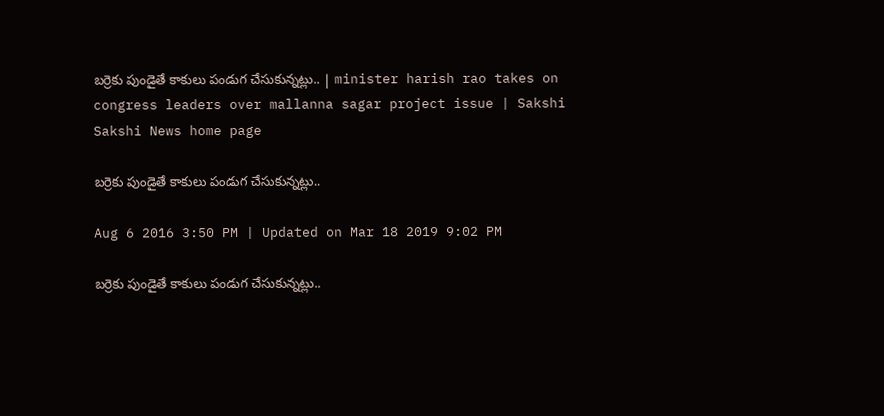బర్రెకు పుండైతే కాకులు పండుగ చేసుకున్నట్లు.. | minister harish rao takes on congress leaders over mallanna sagar project issue | Sakshi
Sakshi News home page

బర్రెకు పుండైతే కాకులు పండుగ చేసుకున్నట్లు..

Aug 6 2016 3:50 PM | Updated on Mar 18 2019 9:02 PM

బర్రెకు పుండైతే కాకులు పండుగ చేసుకున్నట్లు..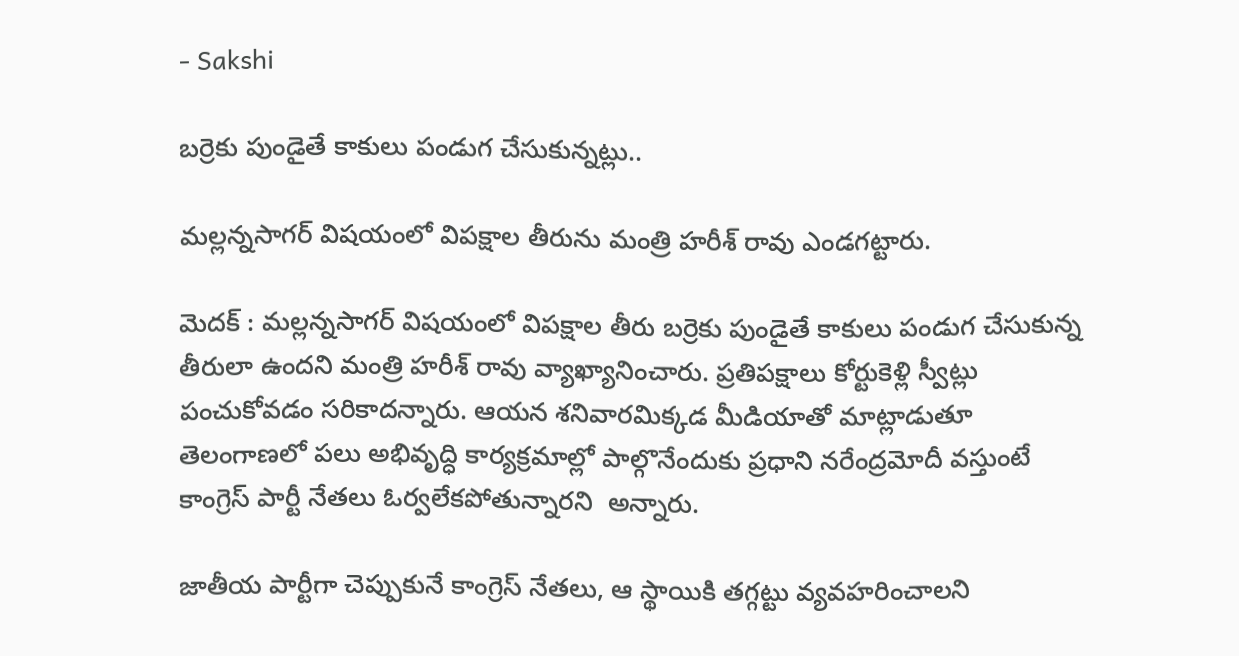- Sakshi

బర్రెకు పుండైతే కాకులు పండుగ చేసుకున్నట్లు..

మల్లన్నసాగర్ విషయంలో విపక్షాల తీరును మంత్రి హరీశ్ రావు ఎండగట్టారు.

మెదక్ : మల్లన్నసాగర్ విషయంలో విపక్షాల తీరు బర్రెకు పుండైతే కాకులు పండుగ చేసుకున్న తీరులా ఉందని మంత్రి హరీశ్ రావు వ్యాఖ్యానించారు. ప్రతిపక్షాలు కోర్టుకెళ్లి స్వీట్లు పంచుకోవడం సరికాదన్నారు. ఆయన శనివారమిక్కడ మీడియాతో మాట్లాడుతూ తెలంగాణలో పలు అభివృద్ధి కార్యక్రమాల్లో పాల్గొనేందుకు ప్రధాని నరేంద్రమోదీ వస్తుంటే కాంగ్రెస్ పార్టీ నేతలు ఓర్వలేకపోతున్నారని  అన్నారు.

జాతీయ పార్టీగా చెప్పుకునే కాంగ్రెస్‌ నేతలు, ఆ స్థాయికి తగ్గట్టు వ్యవహరించాలని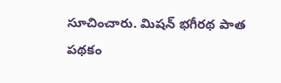సూచించారు. మిషన్‌ భగీరథ పాత పథకం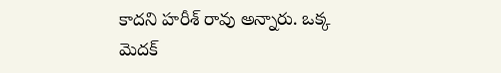కాదని హరీశ్ రావు అన్నారు. ఒక్క మెదక్‌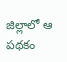జిల్లాలో ఆ పథకం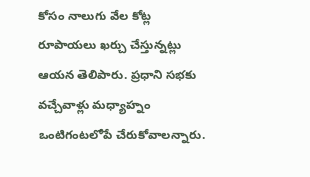కోసం నాలుగు వేల కోట్ల రూపాయలు ఖర్చు చేస్తున్నట్లు ఆయన తెలిపారు. ప్రధాని సభకు వచ్చేవాళ్లు మధ్యాహ్నం ఒంటిగంటలోపే చేరుకోవాలన్నారు.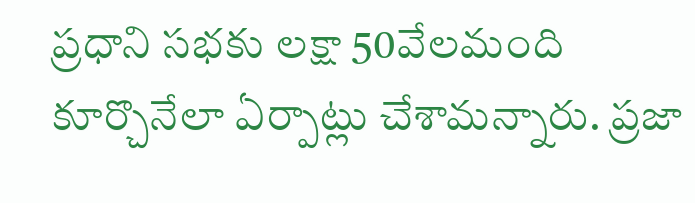ప్రధాని సభకు లక్షా 50వేలమంది కూర్చొనేలా ఏర్పాట్లు చేశామన్నారు. ప్రజా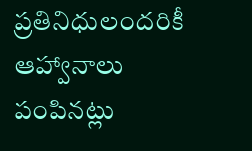ప్రతినిధులందరికీ ఆహ్వానాలు పంపినట్లు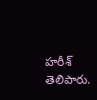హరీశ్ తెలిపారు.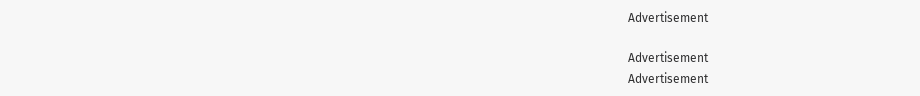Advertisement

Advertisement
Advertisement